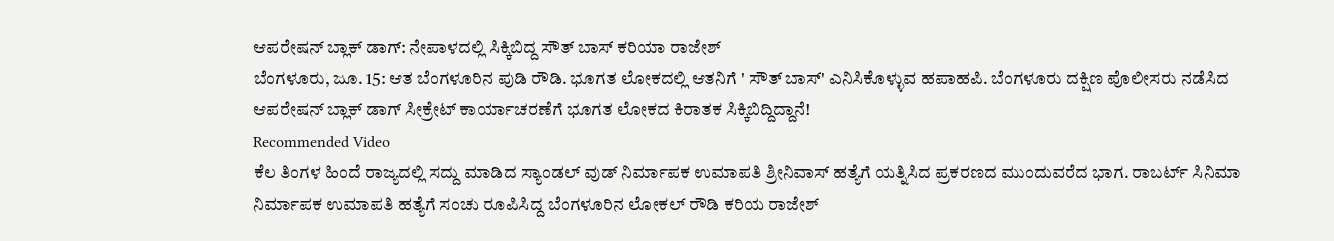ಆಪರೇಷನ್ ಬ್ಲಾಕ್ ಡಾಗ್: ನೇಪಾಳದಲ್ಲಿ ಸಿಕ್ಕಿಬಿದ್ದ ಸೌತ್ ಬಾಸ್ ಕರಿಯಾ ರಾಜೇಶ್
ಬೆಂಗಳೂರು, ಜೂ. 15: ಆತ ಬೆಂಗಳೂರಿನ ಪುಡಿ ರೌಡಿ. ಭೂಗತ ಲೋಕದಲ್ಲಿ ಆತನಿಗೆ ' ಸೌತ್ ಬಾಸ್' ಎನಿಸಿಕೊಳ್ಳುವ ಹಪಾಹಪಿ. ಬೆಂಗಳೂರು ದಕ್ಷಿಣ ಪೊಲೀಸರು ನಡೆಸಿದ ಆಪರೇಷನ್ ಬ್ಲಾಕ್ ಡಾಗ್ ಸೀಕ್ರೇಟ್ ಕಾರ್ಯಾಚರಣೆಗೆ ಭೂಗತ ಲೋಕದ ಕಿರಾತಕ ಸಿಕ್ಕಿಬಿದ್ದಿದ್ದಾನೆ!
Recommended Video
ಕೆಲ ತಿಂಗಳ ಹಿಂದೆ ರಾಜ್ಯದಲ್ಲಿ ಸದ್ದು ಮಾಡಿದ ಸ್ಯಾಂಡಲ್ ವುಡ್ ನಿರ್ಮಾಪಕ ಉಮಾಪತಿ ಶ್ರೀನಿವಾಸ್ ಹತ್ಯೆಗೆ ಯತ್ನಿಸಿದ ಪ್ರಕರಣದ ಮುಂದುವರೆದ ಭಾಗ. ರಾಬರ್ಟ್ ಸಿನಿಮಾ ನಿರ್ಮಾಪಕ ಉಮಾಪತಿ ಹತ್ಯೆಗೆ ಸಂಚು ರೂಪಿಸಿದ್ದ ಬೆಂಗಳೂರಿನ ಲೋಕಲ್ ರೌಡಿ ಕರಿಯ ರಾಜೇಶ್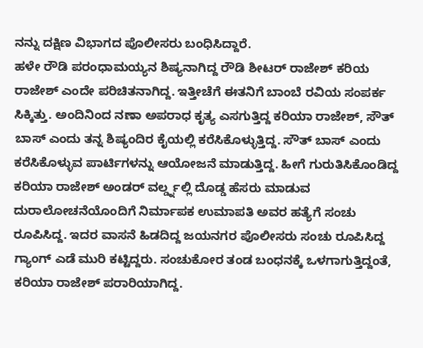ನನ್ನು ದಕ್ಷಿಣ ವಿಭಾಗದ ಪೊಲೀಸರು ಬಂಧಿಸಿದ್ದಾರೆ.
ಹಳೇ ರೌಡಿ ಪರಂಧಾಮಯ್ಯನ ಶಿಷ್ಯನಾಗಿದ್ದ ರೌಡಿ ಶೀಟರ್ ರಾಜೇಶ್ ಕರಿಯ ರಾಜೇಶ್ ಎಂದೇ ಪರಿಚಿತನಾಗಿದ್ದ. ಇತ್ತೀಚೆಗೆ ಈತನಿಗೆ ಬಾಂಬೆ ರವಿಯ ಸಂಪರ್ಕ ಸಿಕ್ಕಿತ್ತು. ಅಂದಿನಿಂದ ನಣಾ ಅಪರಾಧ ಕೃತ್ಯ ಎಸಗುತ್ತಿದ್ದ ಕರಿಯಾ ರಾಜೇಶ್, ಸೌತ್ ಬಾಸ್ ಎಂದು ತನ್ನ ಶಿಷ್ಯಂದಿರ ಕೈಯಲ್ಲಿ ಕರೆಸಿಕೊಳ್ಳುತ್ತಿದ್ದ. ಸೌತ್ ಬಾಸ್ ಎಂದು ಕರೆಸಿಕೊಳ್ಳುವ ಪಾರ್ಟಿಗಳನ್ನು ಆಯೋಜನೆ ಮಾಡುತ್ತಿದ್ದ. ಹೀಗೆ ಗುರುತಿಸಿಕೊಂಡಿದ್ದ ಕರಿಯಾ ರಾಜೇಶ್ ಅಂಡರ್ ವರ್ಲ್ಡ್ನಲ್ಲಿ ದೊಡ್ಡ ಹೆಸರು ಮಾಡುವ ದುರಾಲೋಚನೆಯೊಂದಿಗೆ ನಿರ್ಮಾಪಕ ಉಮಾಪತಿ ಅವರ ಹತ್ಯೆಗೆ ಸಂಚು ರೂಪಿಸಿದ್ದ. ಇದರ ವಾಸನೆ ಹಿಡದಿದ್ದ ಜಯನಗರ ಪೊಲೀಸರು ಸಂಚು ರೂಪಿಸಿದ್ದ ಗ್ಯಾಂಗ್ ಎಡೆ ಮುರಿ ಕಟ್ಟಿದ್ದರು. ಸಂಚುಕೋರ ತಂಡ ಬಂಧನಕ್ಕೆ ಒಳಗಾಗುತ್ತಿದ್ದಂತೆ, ಕರಿಯಾ ರಾಜೇಶ್ ಪರಾರಿಯಾಗಿದ್ದ.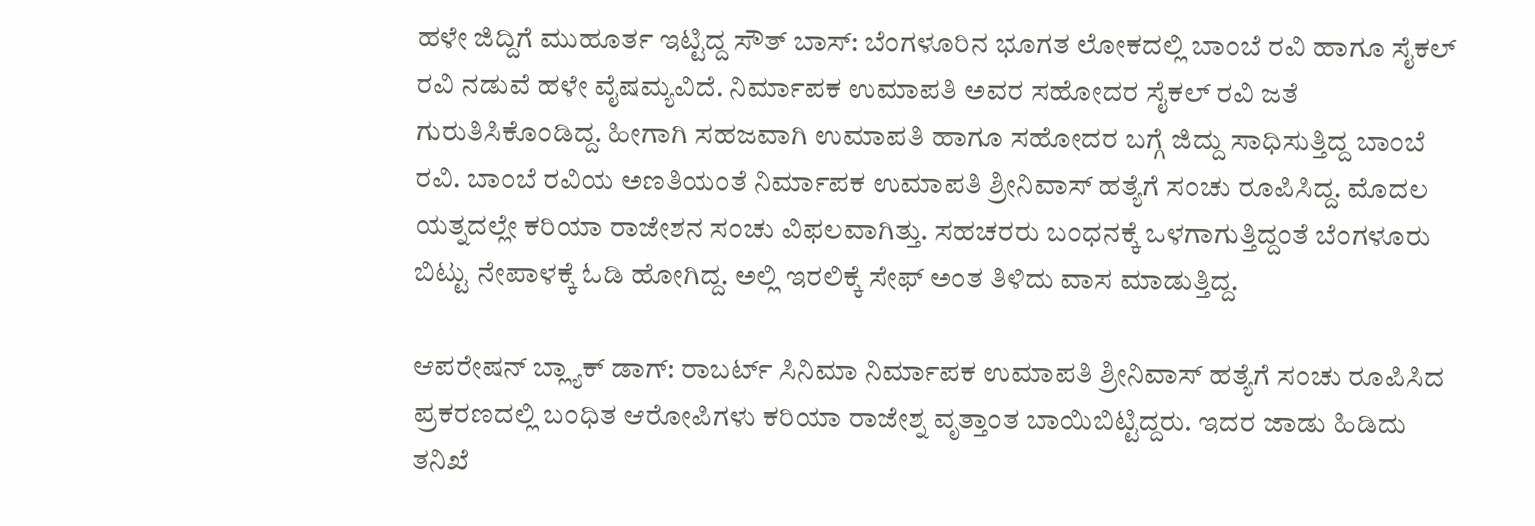ಹಳೇ ಜಿದ್ದಿಗೆ ಮುಹೂರ್ತ ಇಟ್ಟಿದ್ದ ಸೌತ್ ಬಾಸ್: ಬೆಂಗಳೂರಿನ ಭೂಗತ ಲೋಕದಲ್ಲಿ ಬಾಂಬೆ ರವಿ ಹಾಗೂ ಸೈಕಲ್ ರವಿ ನಡುವೆ ಹಳೇ ವೈಷಮ್ಯವಿದೆ. ನಿರ್ಮಾಪಕ ಉಮಾಪತಿ ಅವರ ಸಹೋದರ ಸೈಕಲ್ ರವಿ ಜತೆ ಗುರುತಿಸಿಕೊಂಡಿದ್ದ. ಹೀಗಾಗಿ ಸಹಜವಾಗಿ ಉಮಾಪತಿ ಹಾಗೂ ಸಹೋದರ ಬಗ್ಗೆ ಜಿದ್ದು ಸಾಧಿಸುತ್ತಿದ್ದ ಬಾಂಬೆ ರವಿ. ಬಾಂಬೆ ರವಿಯ ಅಣತಿಯಂತೆ ನಿರ್ಮಾಪಕ ಉಮಾಪತಿ ಶ್ರೀನಿವಾಸ್ ಹತ್ಯೆಗೆ ಸಂಚು ರೂಪಿಸಿದ್ದ. ಮೊದಲ ಯತ್ನದಲ್ಲೇ ಕರಿಯಾ ರಾಜೇಶನ ಸಂಚು ವಿಫಲವಾಗಿತ್ತು. ಸಹಚರರು ಬಂಧನಕ್ಕೆ ಒಳಗಾಗುತ್ತಿದ್ದಂತೆ ಬೆಂಗಳೂರು ಬಿಟ್ಟು ನೇಪಾಳಕ್ಕೆ ಓಡಿ ಹೋಗಿದ್ದ. ಅಲ್ಲಿ ಇರಲಿಕ್ಕೆ ಸೇಫ್ ಅಂತ ತಿಳಿದು ವಾಸ ಮಾಡುತ್ತಿದ್ದ.

ಆಪರೇಷನ್ ಬ್ಲ್ಯಾಕ್ ಡಾಗ್: ರಾಬರ್ಟ್ ಸಿನಿಮಾ ನಿರ್ಮಾಪಕ ಉಮಾಪತಿ ಶ್ರೀನಿವಾಸ್ ಹತ್ಯೆಗೆ ಸಂಚು ರೂಪಿಸಿದ ಪ್ರಕರಣದಲ್ಲಿ ಬಂಧಿತ ಆರೋಪಿಗಳು ಕರಿಯಾ ರಾಜೇಶ್ನ ವೃತ್ತಾಂತ ಬಾಯಿಬಿಟ್ಟಿದ್ದರು. ಇದರ ಜಾಡು ಹಿಡಿದು ತನಿಖೆ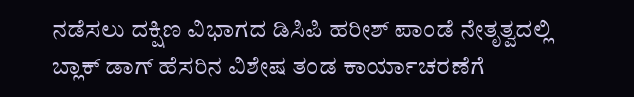ನಡೆಸಲು ದಕ್ಷಿಣ ವಿಭಾಗದ ಡಿಸಿಪಿ ಹರೀಶ್ ಪಾಂಡೆ ನೇತೃತ್ವದಲ್ಲಿ ಬ್ಲಾಕ್ ಡಾಗ್ ಹೆಸರಿನ ವಿಶೇಷ ತಂಡ ಕಾರ್ಯಾಚರಣೆಗೆ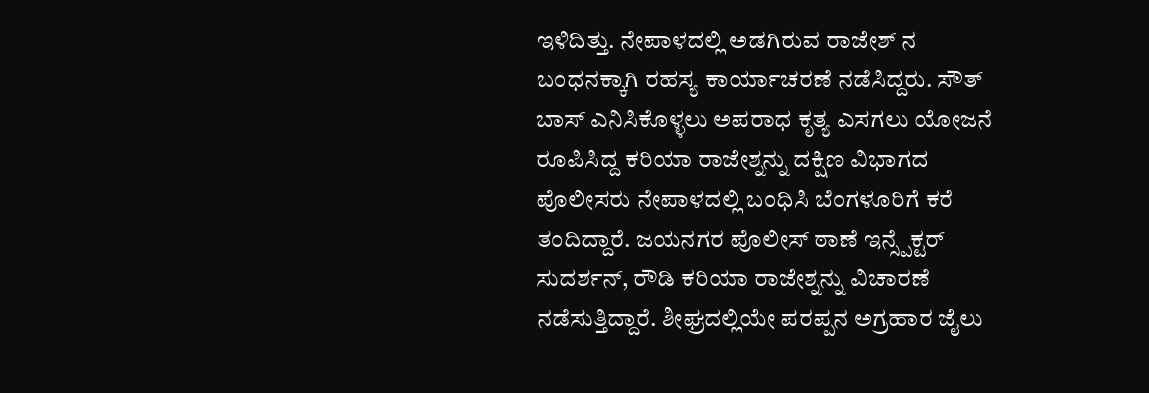ಇಳಿದಿತ್ತು. ನೇಪಾಳದಲ್ಲಿ ಅಡಗಿರುವ ರಾಜೇಶ್ ನ ಬಂಧನಕ್ಕಾಗಿ ರಹಸ್ಯ ಕಾರ್ಯಾಚರಣೆ ನಡೆಸಿದ್ದರು. ಸೌತ್ ಬಾಸ್ ಎನಿಸಿಕೊಳ್ಳಲು ಅಪರಾಧ ಕೃತ್ಯ ಎಸಗಲು ಯೋಜನೆ ರೂಪಿಸಿದ್ದ ಕರಿಯಾ ರಾಜೇಶ್ನನ್ನು ದಕ್ಷಿಣ ವಿಭಾಗದ ಪೊಲೀಸರು ನೇಪಾಳದಲ್ಲಿ ಬಂಧಿಸಿ ಬೆಂಗಳೂರಿಗೆ ಕರೆ ತಂದಿದ್ದಾರೆ. ಜಯನಗರ ಪೊಲೀಸ್ ಠಾಣೆ ಇನ್ಸ್ಪೆಕ್ಟರ್ ಸುದರ್ಶನ್, ರೌಡಿ ಕರಿಯಾ ರಾಜೇಶ್ನನ್ನು ವಿಚಾರಣೆ ನಡೆಸುತ್ತಿದ್ದಾರೆ. ಶೀಘ್ರದಲ್ಲಿಯೇ ಪರಪ್ಪನ ಅಗ್ರಹಾರ ಜೈಲು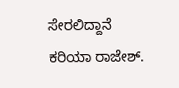ಸೇರಲಿದ್ದಾನೆ ಕರಿಯಾ ರಾಜೇಶ್.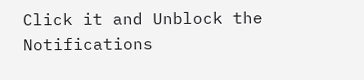Click it and Unblock the Notifications